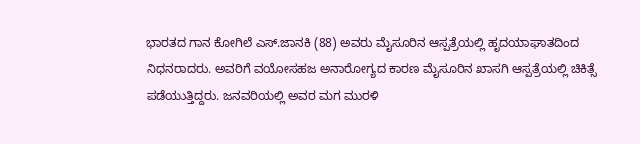ಭಾರತದ ಗಾನ ಕೋಗಿಲೆ ಎಸ್.ಜಾನಕಿ (88) ಅವರು ಮೈಸೂರಿನ ಆಸ್ಪತ್ರೆಯಲ್ಲಿ ಹೃದಯಾಘಾತದಿಂದ ನಿಧನರಾದರು. ಅವರಿಗೆ ವಯೋಸಹಜ ಅನಾರೋಗ್ಯದ ಕಾರಣ ಮೈಸೂರಿನ ಖಾಸಗಿ ಆಸ್ಪತ್ರೆಯಲ್ಲಿ ಚಿಕಿತ್ಸೆ ಪಡೆಯುತ್ತಿದ್ದರು. ಜನವರಿಯಲ್ಲಿ ಅವರ ಮಗ ಮುರಳಿ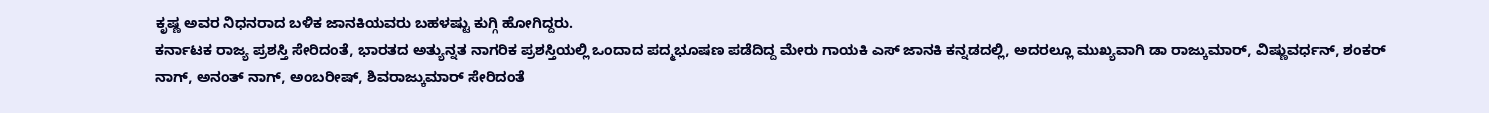ಕೃಷ್ಣ ಅವರ ನಿಧನರಾದ ಬಳಿಕ ಜಾನಕಿಯವರು ಬಹಳಷ್ಟು ಕುಗ್ಗಿ ಹೋಗಿದ್ದರು.
ಕರ್ನಾಟಕ ರಾಜ್ಯ ಪ್ರಶಸ್ತಿ ಸೇರಿದಂತೆ, ಭಾರತದ ಅತ್ಯುನ್ನತ ನಾಗರಿಕ ಪ್ರಶಸ್ತಿಯಲ್ಲಿ ಒಂದಾದ ಪದ್ಮಭೂಷಣ ಪಡೆದಿದ್ದ ಮೇರು ಗಾಯಕಿ ಎಸ್ ಜಾನಕಿ ಕನ್ನಡದಲ್ಲಿ, ಅದರಲ್ಲೂ ಮುಖ್ಯವಾಗಿ ಡಾ ರಾಜ್ಕುಮಾರ್, ವಿಷ್ಣುವರ್ಧನ್, ಶಂಕರ್ ನಾಗ್, ಅನಂತ್ ನಾಗ್, ಅಂಬರೀಷ್, ಶಿವರಾಜ್ಕುಮಾರ್ ಸೇರಿದಂತೆ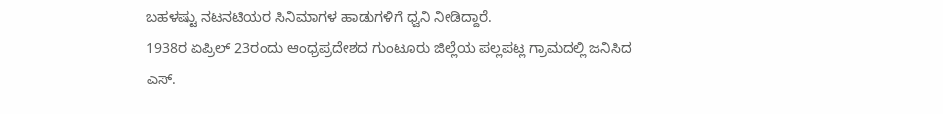ಬಹಳಷ್ಟು ನಟನಟಿಯರ ಸಿನಿಮಾಗಳ ಹಾಡುಗಳಿಗೆ ಧ್ವನಿ ನೀಡಿದ್ದಾರೆ.
1938ರ ಏಪ್ರಿಲ್ 23ರಂದು ಆಂಧ್ರಪ್ರದೇಶದ ಗುಂಟೂರು ಜಿಲ್ಲೆಯ ಪಲ್ಲಪಟ್ಲ ಗ್ರಾಮದಲ್ಲಿ ಜನಿಸಿದ ಎಸ್.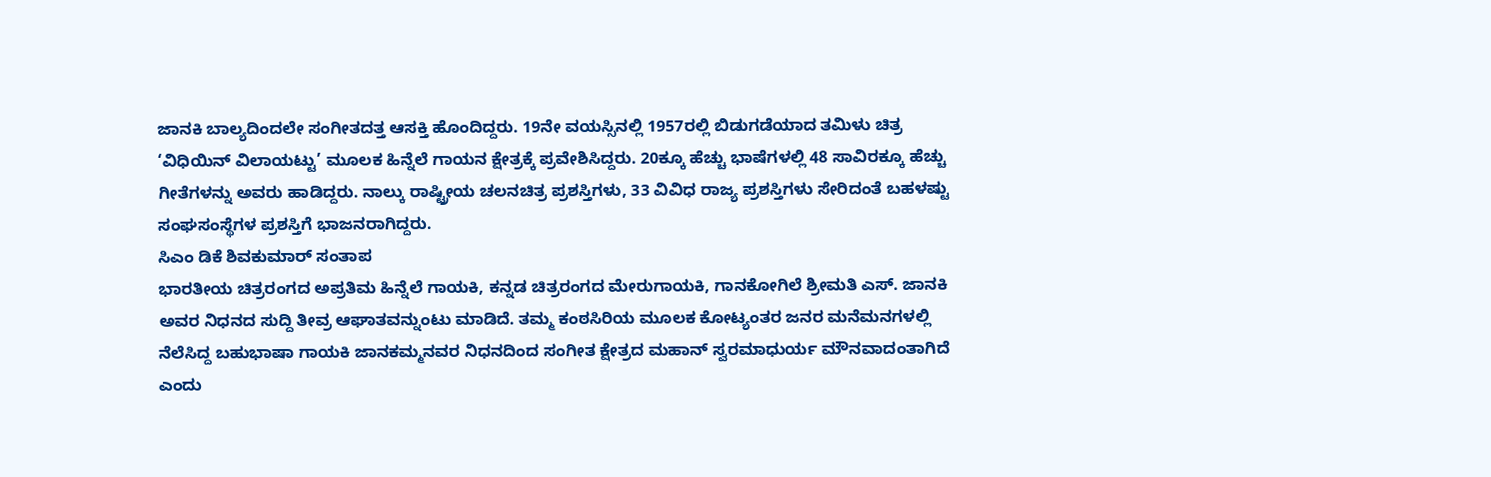ಜಾನಕಿ ಬಾಲ್ಯದಿಂದಲೇ ಸಂಗೀತದತ್ತ ಆಸಕ್ತಿ ಹೊಂದಿದ್ದರು. 19ನೇ ವಯಸ್ಸಿನಲ್ಲಿ 1957ರಲ್ಲಿ ಬಿಡುಗಡೆಯಾದ ತಮಿಳು ಚಿತ್ರ ‘ವಿಧಿಯಿನ್ ವಿಲಾಯಟ್ಟು’ ಮೂಲಕ ಹಿನ್ನೆಲೆ ಗಾಯನ ಕ್ಷೇತ್ರಕ್ಕೆ ಪ್ರವೇಶಿಸಿದ್ದರು. 20ಕ್ಕೂ ಹೆಚ್ಚು ಭಾಷೆಗಳಲ್ಲಿ 48 ಸಾವಿರಕ್ಕೂ ಹೆಚ್ಚು ಗೀತೆಗಳನ್ನು ಅವರು ಹಾಡಿದ್ದರು. ನಾಲ್ಕು ರಾಷ್ಟ್ರೀಯ ಚಲನಚಿತ್ರ ಪ್ರಶಸ್ತಿಗಳು, 33 ವಿವಿಧ ರಾಜ್ಯ ಪ್ರಶಸ್ತಿಗಳು ಸೇರಿದಂತೆ ಬಹಳಷ್ಟು ಸಂಘಸಂಸ್ಥೆಗಳ ಪ್ರಶಸ್ತಿಗೆ ಭಾಜನರಾಗಿದ್ದರು.
ಸಿಎಂ ಡಿಕೆ ಶಿವಕುಮಾರ್ ಸಂತಾಪ
ಭಾರತೀಯ ಚಿತ್ರರಂಗದ ಅಪ್ರತಿಮ ಹಿನ್ನೆಲೆ ಗಾಯಕಿ, ಕನ್ನಡ ಚಿತ್ರರಂಗದ ಮೇರುಗಾಯಕಿ, ಗಾನಕೋಗಿಲೆ ಶ್ರೀಮತಿ ಎಸ್. ಜಾನಕಿ ಅವರ ನಿಧನದ ಸುದ್ದಿ ತೀವ್ರ ಆಘಾತವನ್ನುಂಟು ಮಾಡಿದೆ. ತಮ್ಮ ಕಂಠಸಿರಿಯ ಮೂಲಕ ಕೋಟ್ಯಂತರ ಜನರ ಮನೆಮನಗಳಲ್ಲಿ ನೆಲೆಸಿದ್ದ ಬಹುಭಾಷಾ ಗಾಯಕಿ ಜಾನಕಮ್ಮನವರ ನಿಧನದಿಂದ ಸಂಗೀತ ಕ್ಷೇತ್ರದ ಮಹಾನ್ ಸ್ವರಮಾಧುರ್ಯ ಮೌನವಾದಂತಾಗಿದೆ ಎಂದು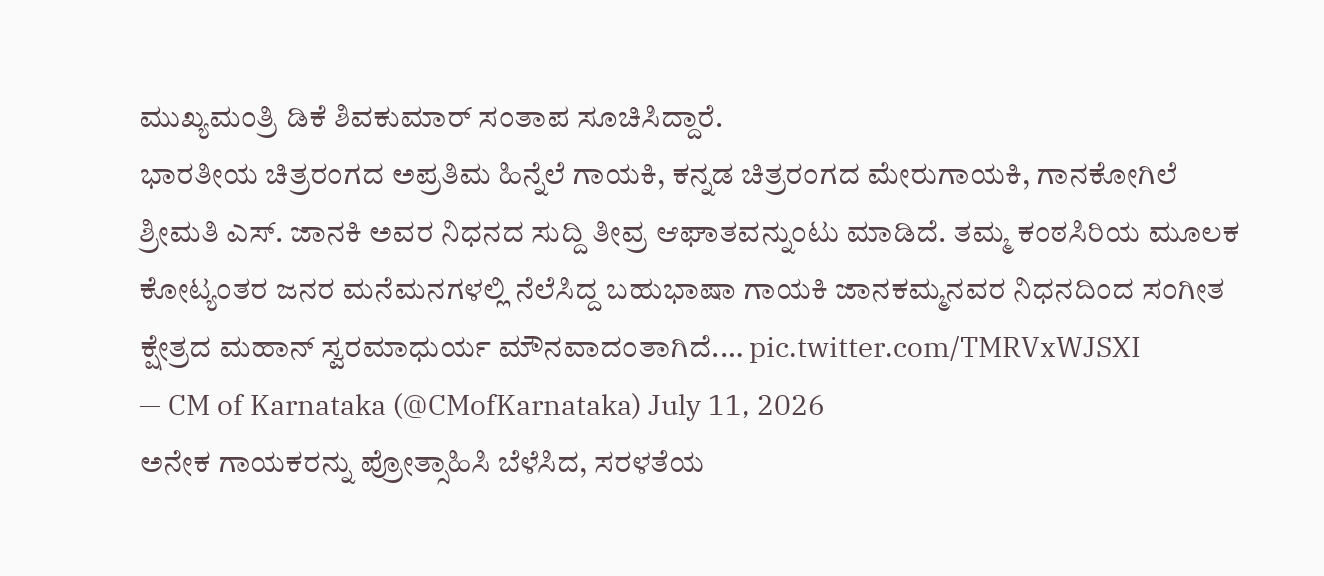ಮುಖ್ಯಮಂತ್ರಿ ಡಿಕೆ ಶಿವಕುಮಾರ್ ಸಂತಾಪ ಸೂಚಿಸಿದ್ದಾರೆ.
ಭಾರತೀಯ ಚಿತ್ರರಂಗದ ಅಪ್ರತಿಮ ಹಿನ್ನೆಲೆ ಗಾಯಕಿ, ಕನ್ನಡ ಚಿತ್ರರಂಗದ ಮೇರುಗಾಯಕಿ, ಗಾನಕೋಗಿಲೆ ಶ್ರೀಮತಿ ಎಸ್. ಜಾನಕಿ ಅವರ ನಿಧನದ ಸುದ್ದಿ ತೀವ್ರ ಆಘಾತವನ್ನುಂಟು ಮಾಡಿದೆ. ತಮ್ಮ ಕಂಠಸಿರಿಯ ಮೂಲಕ ಕೋಟ್ಯಂತರ ಜನರ ಮನೆಮನಗಳಲ್ಲಿ ನೆಲೆಸಿದ್ದ ಬಹುಭಾಷಾ ಗಾಯಕಿ ಜಾನಕಮ್ಮನವರ ನಿಧನದಿಂದ ಸಂಗೀತ ಕ್ಷೇತ್ರದ ಮಹಾನ್ ಸ್ವರಮಾಧುರ್ಯ ಮೌನವಾದಂತಾಗಿದೆ.… pic.twitter.com/TMRVxWJSXI
— CM of Karnataka (@CMofKarnataka) July 11, 2026
ಅನೇಕ ಗಾಯಕರನ್ನು ಪ್ರೋತ್ಸಾಹಿಸಿ ಬೆಳೆಸಿದ, ಸರಳತೆಯ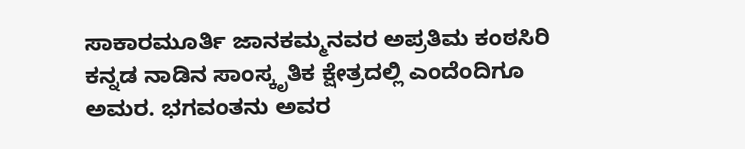ಸಾಕಾರಮೂರ್ತಿ ಜಾನಕಮ್ಮನವರ ಅಪ್ರತಿಮ ಕಂಠಸಿರಿ ಕನ್ನಡ ನಾಡಿನ ಸಾಂಸ್ಕೃತಿಕ ಕ್ಷೇತ್ರದಲ್ಲಿ ಎಂದೆಂದಿಗೂ ಅಮರ. ಭಗವಂತನು ಅವರ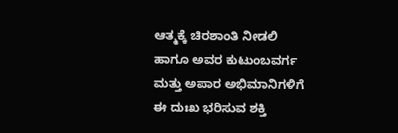ಆತ್ಮಕ್ಕೆ ಚಿರಶಾಂತಿ ನೀಡಲಿ ಹಾಗೂ ಅವರ ಕುಟುಂಬವರ್ಗ ಮತ್ತು ಅಪಾರ ಅಭಿಮಾನಿಗಳಿಗೆ ಈ ದುಃಖ ಭರಿಸುವ ಶಕ್ತಿ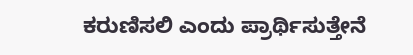ಕರುಣಿಸಲಿ ಎಂದು ಪ್ರಾರ್ಥಿಸುತ್ತೇನೆ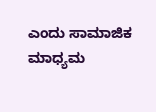ಎಂದು ಸಾಮಾಜಿಕ ಮಾಧ್ಯಮ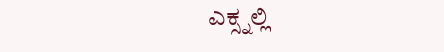ಎಕ್ಸ್ನಲ್ಲಿ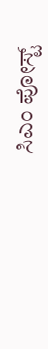ಸಿಎಂ ಪೋಸ್ಟ್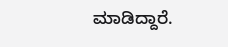ಮಾಡಿದ್ದಾರೆ.